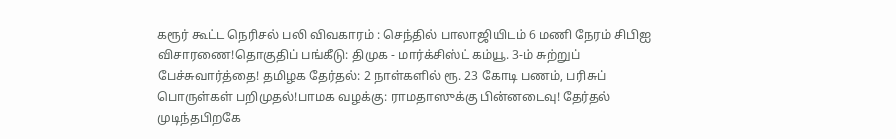கரூர் கூட்ட நெரிசல் பலி விவகாரம் : செந்தில் பாலாஜியிடம் 6 மணி நேரம் சிபிஐ விசாரணை!தொகுதிப் பங்கீடு: திமுக - மார்க்சிஸ்ட் கம்யூ. 3-ம் சுற்றுப் பேச்சுவார்த்தை! தமிழக தேர்தல்: 2 நாள்களில் ரூ. 23 கோடி பணம், பரிசுப் பொருள்கள் பறிமுதல்!பாமக வழக்கு: ராமதாஸுக்கு பின்னடைவு! தேர்தல் முடிந்தபிறகே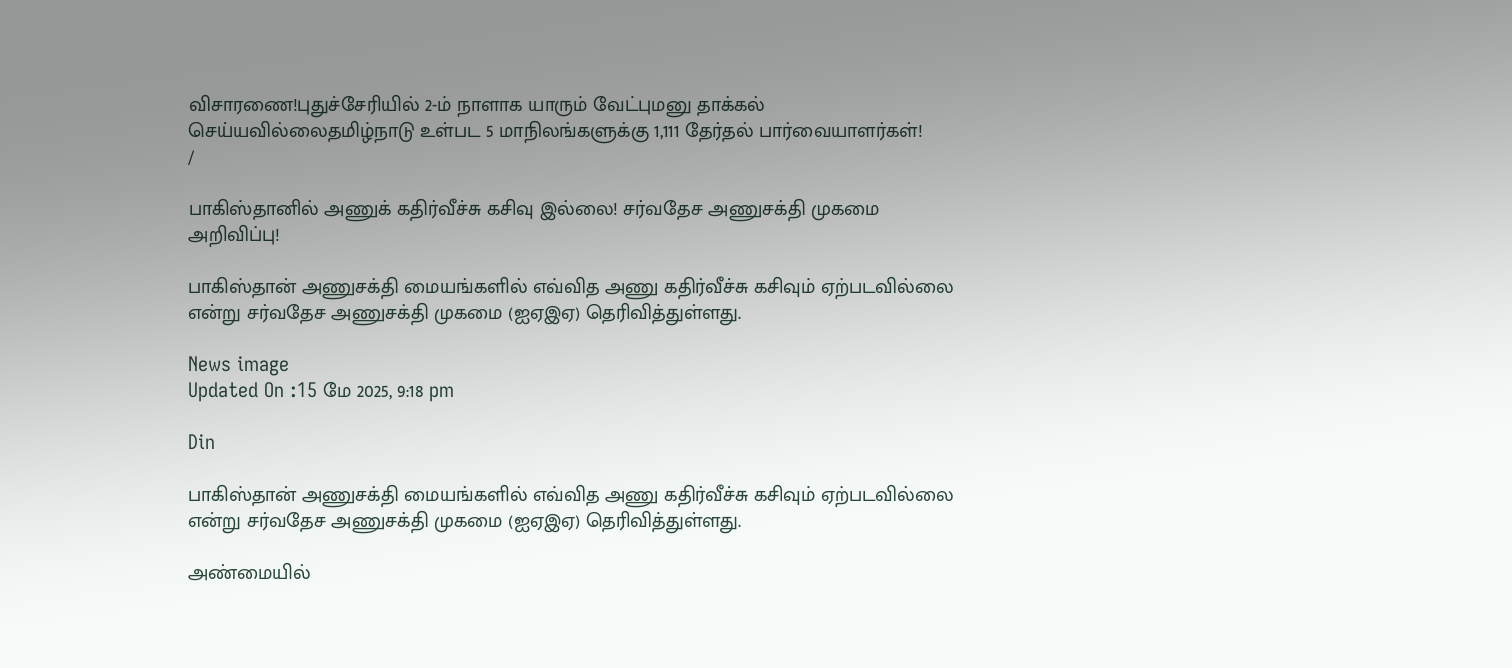விசாரணை!புதுச்சேரியில் 2-ம் நாளாக யாரும் வேட்புமனு தாக்கல் செய்யவில்லைதமிழ்நாடு உள்பட 5 மாநிலங்களுக்கு 1,111 தேர்தல் பார்வையாளர்கள்!
/

பாகிஸ்தானில் அணுக் கதிர்வீச்சு கசிவு இல்லை! சர்வதேச அணுசக்தி முகமை அறிவிப்பு!

பாகிஸ்தான் அணுசக்தி மையங்களில் எவ்வித அணு கதிர்வீச்சு கசிவும் ஏற்படவில்லை என்று சர்வதேச அணுசக்தி முகமை (ஐஏஇஏ) தெரிவித்துள்ளது.

News image
Updated On :15 மே 2025, 9:18 pm

Din

பாகிஸ்தான் அணுசக்தி மையங்களில் எவ்வித அணு கதிர்வீச்சு கசிவும் ஏற்படவில்லை என்று சர்வதேச அணுசக்தி முகமை (ஐஏஇஏ) தெரிவித்துள்ளது.

அண்மையில்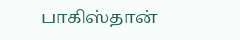பாகிஸ்தான்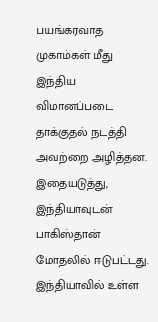பயங்கரவாத முகாம்கள் மீது இந்திய விமானப்படை தாக்குதல் நடத்தி அவற்றை அழித்தன. இதையடுத்து, இந்தியாவுடன் பாகிஸ்தான் மோதலில் ஈடுபட்டது. இந்தியாவில் உள்ள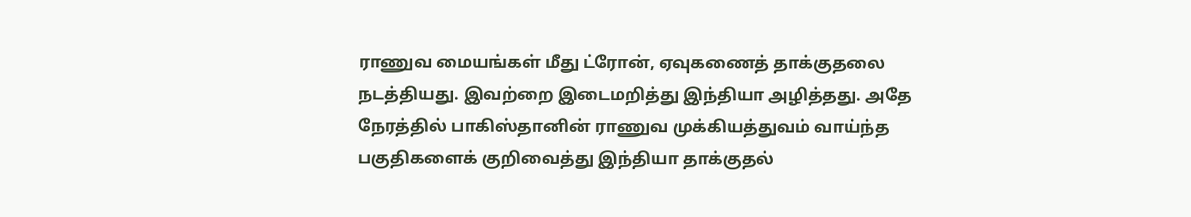ராணுவ மையங்கள் மீது ட்ரோன், ஏவுகணைத் தாக்குதலை நடத்தியது. இவற்றை இடைமறித்து இந்தியா அழித்தது. அதே நேரத்தில் பாகிஸ்தானின் ராணுவ முக்கியத்துவம் வாய்ந்த பகுதிகளைக் குறிவைத்து இந்தியா தாக்குதல்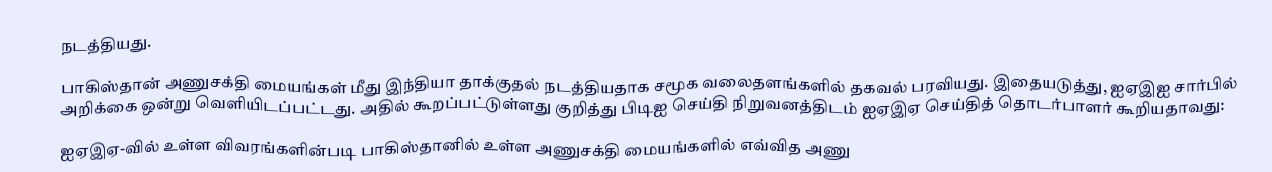நடத்தியது.

பாகிஸ்தான் அணுசக்தி மையங்கள் மீது இந்தியா தாக்குதல் நடத்தியதாக சமூக வலைதளங்களில் தகவல் பரவியது. இதையடுத்து, ஐஏஇஐ சார்பில் அறிக்கை ஒன்று வெளியிடப்பட்டது. அதில் கூறப்பட்டுள்ளது குறித்து பிடிஐ செய்தி நிறுவனத்திடம் ஐஏஇஏ செய்தித் தொடர்பாளர் கூறியதாவது:

ஐஏஇஏ-வில் உள்ள விவரங்களின்படி பாகிஸ்தானில் உள்ள அணுசக்தி மையங்களில் எவ்வித அணு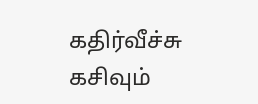கதிர்வீச்சு கசிவும்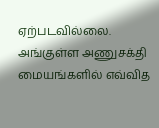ஏற்படவில்லை. அங்குள்ள அணுசக்தி மையங்களில் எவ்வித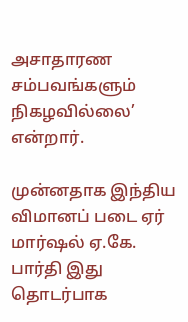அசாதாரண சம்பவங்களும் நிகழவில்லை’ என்றார்.

முன்னதாக இந்திய விமானப் படை ஏர் மார்ஷல் ஏ.கே. பார்தி இது தொடர்பாக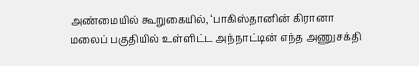அண்மையில் கூறுகையில், ‘பாகிஸ்தானின் கிரானா மலைப் பகுதியில் உள்ளிட்ட அந்நாட்டின் எந்த அணுசக்தி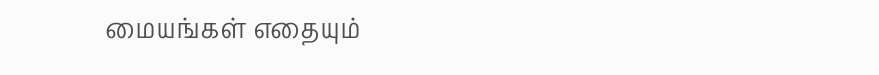மையங்கள் எதையும்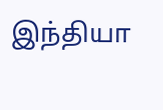இந்தியா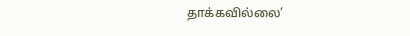தாக்கவில்லை’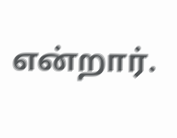என்றார்.